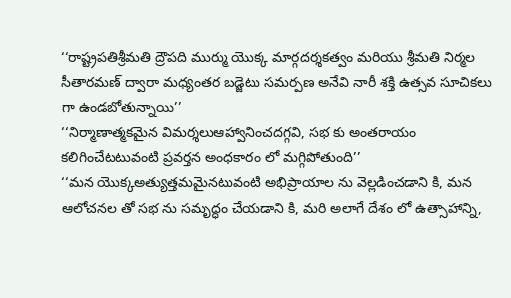‘‘రాష్ట్రపతిశ్రీమతి ద్రౌపది ముర్ము యొక్క మార్గదర్శకత్వం మరియు శ్రీమతి నిర్మల సీతారమణ్ ద్వారా మధ్యంతర బడ్జెటు సమర్పణ అనేవి నారీ శక్తి ఉత్సవ సూచికలు గా ఉండబోతున్నాయి’’
‘‘నిర్మాణాత్మకమైన విమర్శలుఆహ్వానించదగ్గవి, సభ కు అంతరాయం కలిగించేటటువంటి ప్రవర్తన అంధకారం లో మగ్గిపోతుంది’’
‘‘మన యొక్కఅత్యుత్తమమైనటువంటి అభిప్రాయాల ను వెల్లడించడాని కి, మన ఆలోచనల తో సభ ను సమృద్ధం చేయడాని కి, మరి అలాగే దేశం లో ఉత్సాహాన్ని,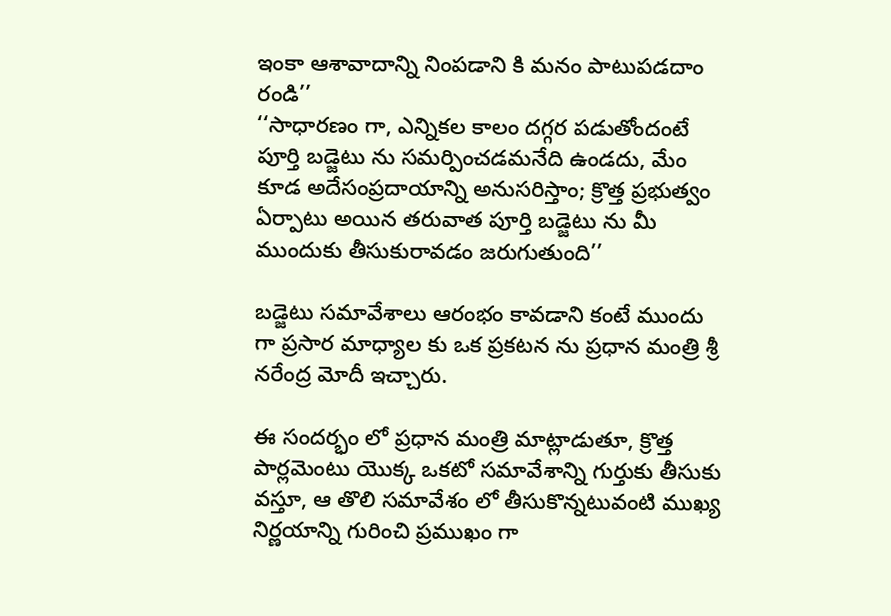ఇంకా ఆశావాదాన్ని నింపడాని కి మనం పాటుపడదాం రండి’’
‘‘సాధారణం గా, ఎన్నికల కాలం దగ్గర పడుతోందంటే పూర్తి బడ్జెటు ను సమర్పించడమనేది ఉండదు, మేం కూడ అదేసంప్రదాయాన్ని అనుసరిస్తాం; క్రొత్త ప్రభుత్వం ఏర్పాటు అయిన తరువాత పూర్తి బడ్జెటు ను మీ ముందుకు తీసుకురావడం జరుగుతుంది’’

బడ్జెటు సమావేశాలు ఆరంభం కావడాని కంటే ముందు గా ప్రసార మాధ్యాల కు ఒక ప్రకటన ను ప్రధాన మంత్రి శ్రీ నరేంద్ర మోదీ ఇచ్చారు.

ఈ సందర్భం లో ప్రధాన మంత్రి మాట్లాడుతూ, క్రొత్త పార్లమెంటు యొక్క ఒకటో సమావేశాన్ని గుర్తుకు తీసుకు వస్తూ, ఆ తొలి సమావేశం లో తీసుకొన్నటువంటి ముఖ్య నిర్ణయాన్ని గురించి ప్రముఖం గా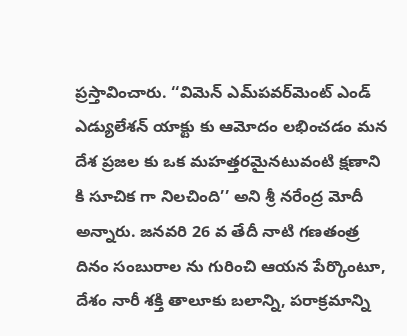ప్రస్తావించారు. ‘‘విమెన్ ఎమ్‌పవర్‌మెంట్ ఎండ్ ఎడ్యులేశన్ యాక్టు కు ఆమోదం లభించడం మన దేశ ప్రజల కు ఒక మహత్తరమైనటువంటి క్షణాని కి సూచిక గా నిలచింది’’ అని శ్రీ నరేంద్ర మోదీ అన్నారు. జనవరి 26 వ తేదీ నాటి గణతంత్ర దినం సంబురాల ను గురించి ఆయన పేర్కొంటూ, దేశం నారీ శక్తి తాలూకు బలాన్ని, పరాక్రమాన్ని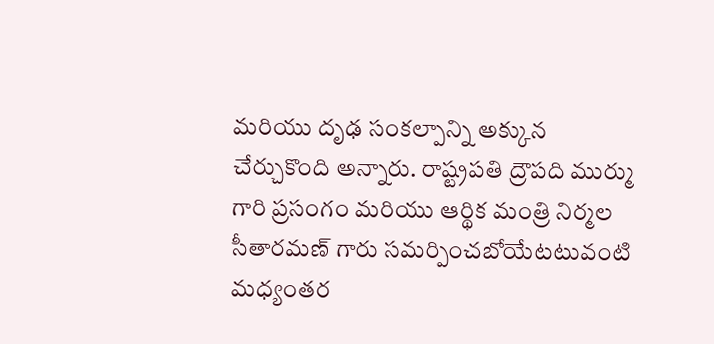మరియు దృఢ సంకల్పాన్ని అక్కున చేర్చుకొంది అన్నారు. రాష్ట్రపతి ద్రౌపది ముర్ము గారి ప్రసంగం మరియు ఆర్థిక మంత్రి నిర్మల సీతారమణ్ గారు సమర్పించబోయేటటువంటి మధ్యంతర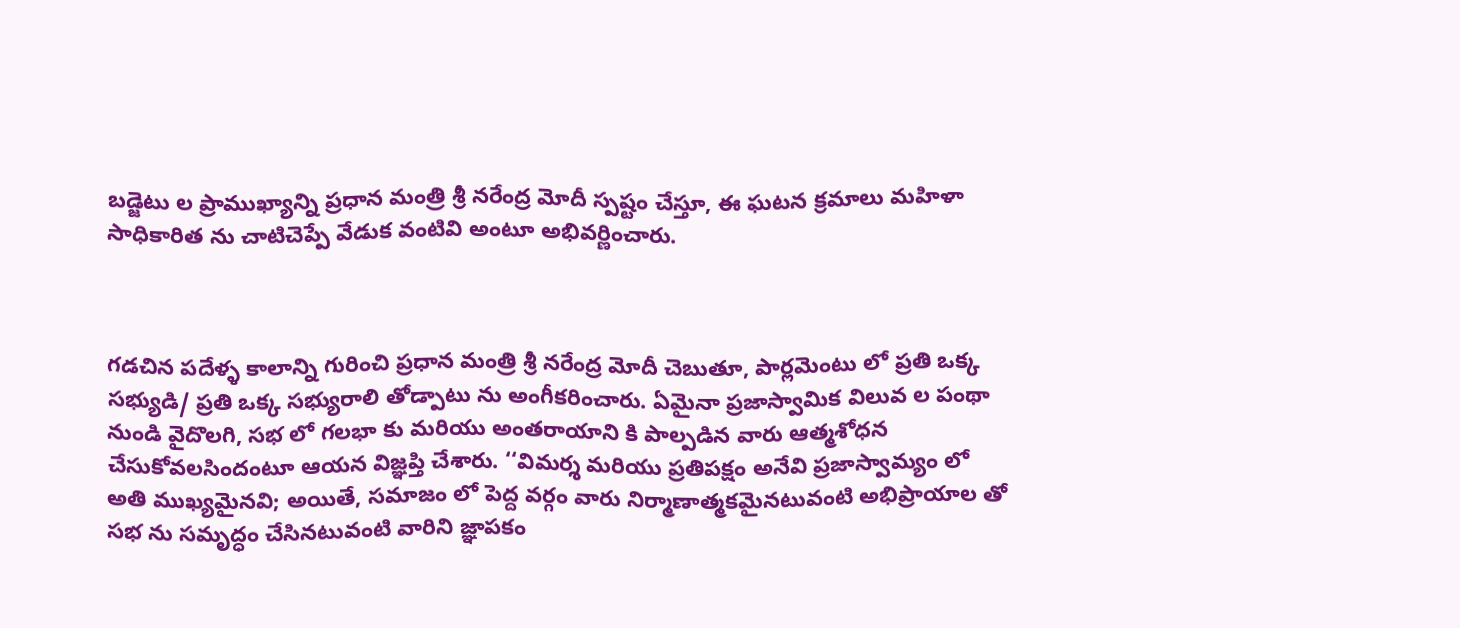బడ్జెటు ల ప్రాముఖ్యాన్ని ప్రధాన మంత్రి శ్రీ నరేంద్ర మోదీ స్పష్టం చేస్తూ, ఈ ఘటన క్రమాలు మహిళా సాధికారిత ను చాటిచెప్పే వేడుక వంటివి అంటూ అభివర్ణించారు.



గడచిన పదేళ్ళ కాలాన్ని గురించి ప్రధాన మంత్రి శ్రీ నరేంద్ర మోదీ చెబుతూ, పార్లమెంటు లో ప్రతి ఒక్క సభ్యుడి/ ప్రతి ఒక్క సభ్యురాలి తోడ్పాటు ను అంగీకరించారు. ఏమైనా ప్రజాస్వామిక విలువ ల పంథా నుండి వైదొలగి, సభ లో గలభా కు మరియు అంతరాయాని కి పాల్పడిన వారు ఆత్మశోధన చేసుకోవలసిందంటూ ఆయన విజ్ఞప్తి చేశారు. ‘‘విమర్శ మరియు ప్రతిపక్షం అనేవి ప్రజాస్వామ్యం లో అతి ముఖ్యమైనవి; అయితే, సమాజం లో పెద్ద వర్గం వారు నిర్మాణాత్మకమైనటువంటి అభిప్రాయాల తో సభ ను సమృద్ధం చేసినటువంటి వారిని జ్ఞాపకం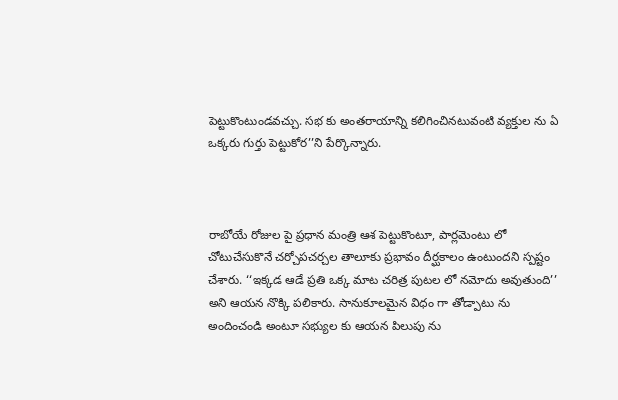పెట్టుకొంటుండవచ్చు. సభ కు అంతరాయాన్ని కలిగించినటువంటి వ్యక్తుల ను ఏ ఒక్కరు గుర్తు పెట్టుకోర’’ని పేర్కొన్నారు.



రాబోయే రోజుల పై ప్రధాన మంత్రి ఆశ పెట్టుకొంటూ, పార్లమెంటు లో చోటుచేసుకొనే చర్చోపచర్చల తాలూకు ప్రభావం దీర్ఘకాలం ఉంటుందని స్పష్టం చేశారు. ‘‘ఇక్కడ ఆడే ప్రతి ఒక్క మాట చరిత్ర పుటల లో నమోదు అవుతుంది’’ అని ఆయన నొక్కి పలికారు. సానుకూలమైన విధం గా తోడ్పాటు ను అందించండి అంటూ సభ్యుల కు ఆయన పిలుపు ను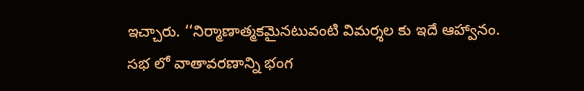ఇచ్చారు. ‘‘నిర్మాణాత్మకమైనటువంటి విమర్శల కు ఇదే ఆహ్వానం. సభ లో వాతావరణాన్ని భంగ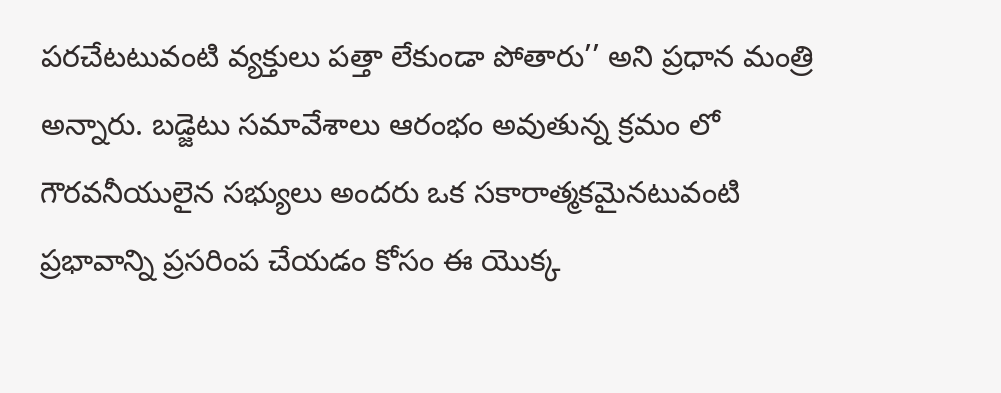పరచేటటువంటి వ్యక్తులు పత్తా లేకుండా పోతారు’’ అని ప్రధాన మంత్రి అన్నారు. బడ్జెటు సమావేశాలు ఆరంభం అవుతున్న క్రమం లో గౌరవనీయులైన సభ్యులు అందరు ఒక సకారాత్మకమైనటువంటి ప్రభావాన్ని ప్రసరింప చేయడం కోసం ఈ యొక్క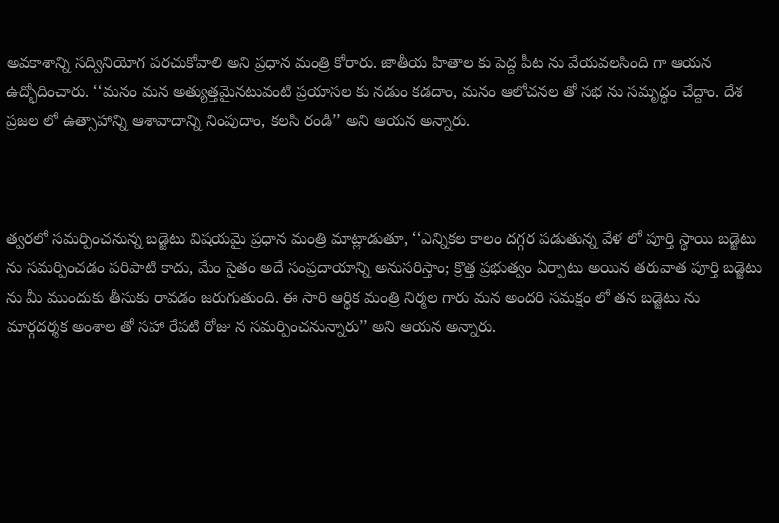అవకాశాన్ని సద్వినియోగ పరచుకోవాలి అని ప్రధాన మంత్రి కోరారు. జాతీయ హితాల కు పెద్ద పీట ను వేయవలసింది గా ఆయన ఉద్భోదించారు. ‘‘మనం మన అత్యుత్తమైనటువంటి ప్రయాసల కు నడుం కడదాం, మనం ఆలోచనల తో సభ ను సమృద్ధం చేద్దాం. దేశ ప్రజల లో ఉత్సాహాన్ని ఆశావాదాన్ని నింపుదాం, కలసి రండి’’ అని ఆయన అన్నారు.



త్వరలో సమర్పించనున్న బడ్జెటు విషయమై ప్రధాన మంత్రి మాట్లాడుతూ, ‘‘ఎన్నికల కాలం దగ్గర పడుతున్న వేళ లో పూర్తి స్థాయి బడ్జెటు ను సమర్పించడం పరిపాటి కాదు, మేం సైతం అదే సంప్రదాయాన్ని అనుసరిస్తాం; క్రొత్త ప్రభుత్వం ఏర్పాటు అయిన తరువాత పూర్తి బడ్జెటు ను మీ ముందుకు తీసుకు రావడం జరుగుతుంది. ఈ సారి ఆర్థిక మంత్రి నిర్మల గారు మన అందరి సమక్షం లో తన బడ్జెటు ను మార్గదర్శక అంశాల తో సహా రేపటి రోజు న సమర్పించనున్నారు’’ అని ఆయన అన్నారు.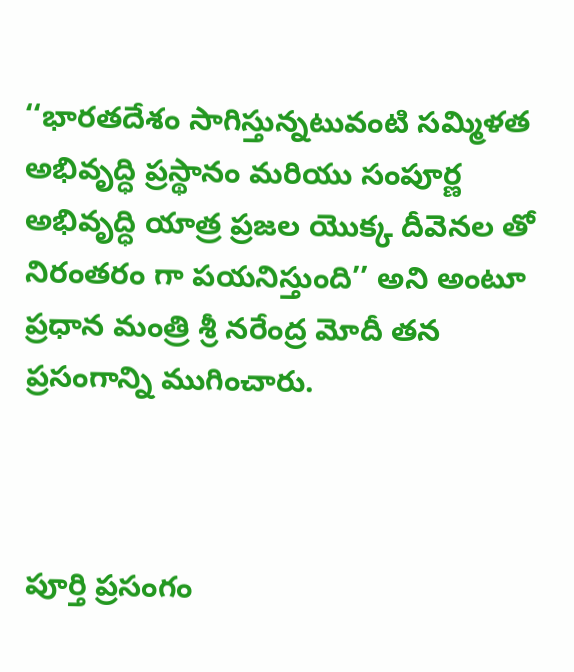‘‘భారతదేశం సాగిస్తున్నటువంటి సమ్మిళత అభివృద్ధి ప్రస్థానం మరియు సంపూర్ణ అభివృద్ధి యాత్ర ప్రజల యొక్క దీవెనల తో నిరంతరం గా పయనిస్తుంది’’ అని అంటూ ప్రధాన మంత్రి శ్రీ నరేంద్ర మోదీ తన ప్రసంగాన్ని ముగించారు.



పూర్తి ప్రసంగం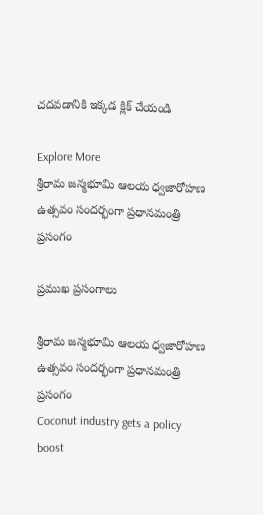చదవడానికి ఇక్కడ క్లిక్ చేయండి

Explore More
శ్రీరామ జన్మభూమి ఆలయ ధ్వజారోహణ ఉత్సవం సందర్భంగా ప్రధానమంత్రి ప్రసంగం

ప్రముఖ ప్రసంగాలు

శ్రీరామ జన్మభూమి ఆలయ ధ్వజారోహణ ఉత్సవం సందర్భంగా ప్రధానమంత్రి ప్రసంగం
Coconut industry gets a policy boost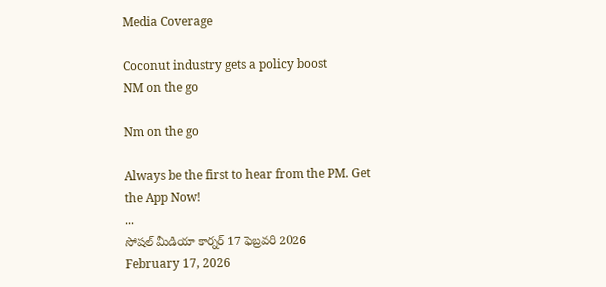Media Coverage

Coconut industry gets a policy boost
NM on the go

Nm on the go

Always be the first to hear from the PM. Get the App Now!
...
సోషల్ మీడియా కార్నర్ 17 ఫెబ్రవరి 2026
February 17, 2026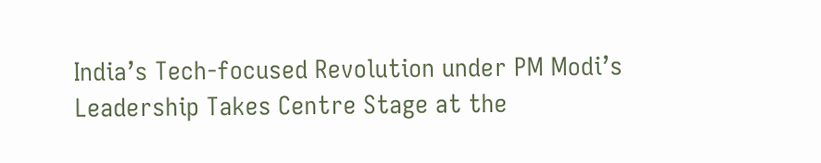India’s Tech-focused Revolution under PM Modi’s Leadership Takes Centre Stage at the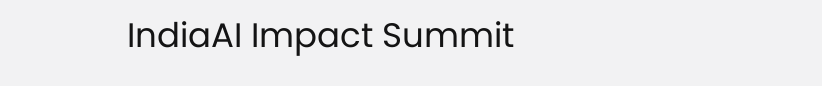IndiaAI Impact Summit